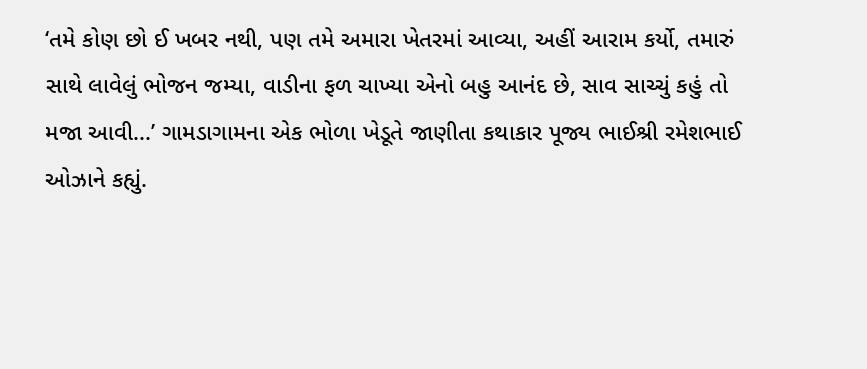‘તમે કોણ છો ઈ ખબર નથી, પણ તમે અમારા ખેતરમાં આવ્યા, અહીં આરામ કર્યો, તમારું સાથે લાવેલું ભોજન જમ્યા, વાડીના ફળ ચાખ્યા એનો બહુ આનંદ છે, સાવ સાચ્ચું કહું તો મજા આવી...’ ગામડાગામના એક ભોળા ખેડૂતે જાણીતા કથાકાર પૂજ્ય ભાઈશ્રી રમેશભાઈ ઓઝાને કહ્યું.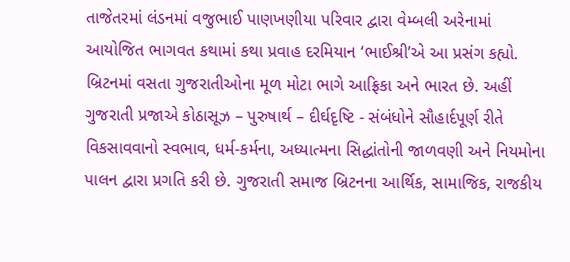તાજેતરમાં લંડનમાં વજુભાઈ પાણખણીયા પરિવાર દ્વારા વેમ્બલી અરેનામાં આયોજિત ભાગવત કથામાં કથા પ્રવાહ દરમિયાન ‘ભાઈશ્રી’એ આ પ્રસંગ કહ્યો. બ્રિટનમાં વસતા ગુજરાતીઓના મૂળ મોટા ભાગે આફ્રિકા અને ભારત છે. અહીં ગુજરાતી પ્રજાએ કોઠાસૂઝ – પુરુષાર્થ – દીર્ઘદૃષ્ટિ - સંબંધોને સૌહાર્દપૂર્ણ રીતે વિકસાવવાનો સ્વભાવ, ધર્મ-કર્મના, અધ્યાત્મના સિદ્ધાંતોની જાળવણી અને નિયમોના પાલન દ્વારા પ્રગતિ કરી છે. ગુજરાતી સમાજ બ્રિટનના આર્થિક, સામાજિક, રાજકીય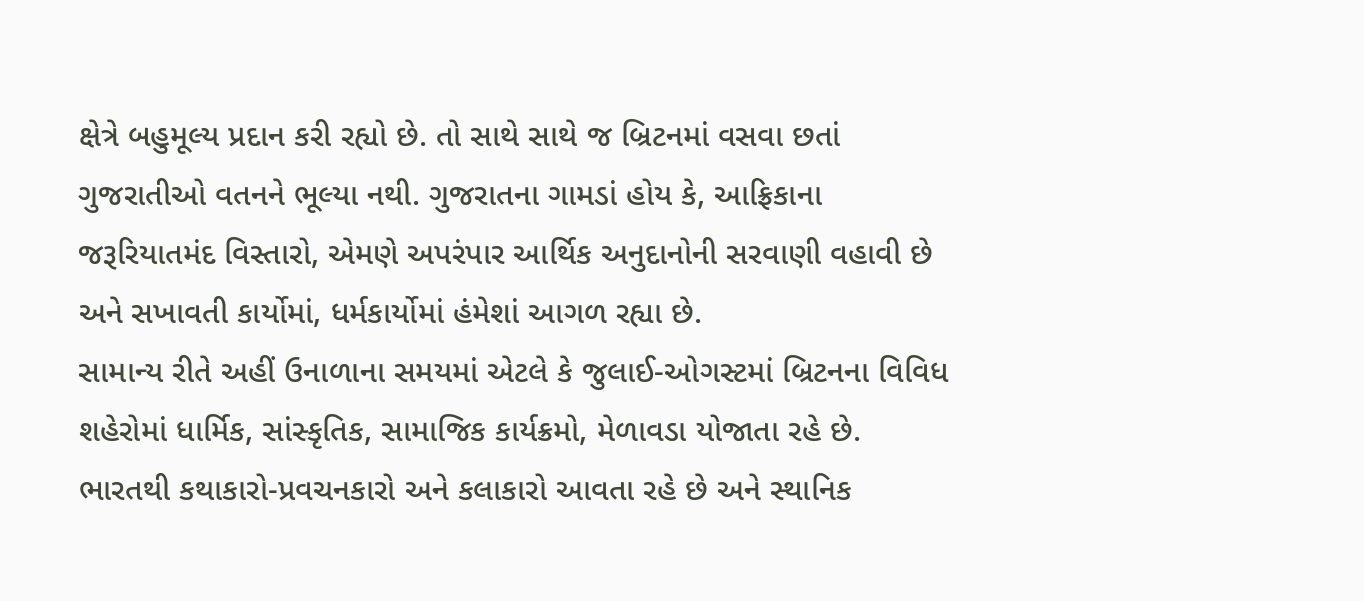ક્ષેત્રે બહુમૂલ્ય પ્રદાન કરી રહ્યો છે. તો સાથે સાથે જ બ્રિટનમાં વસવા છતાં ગુજરાતીઓ વતનને ભૂલ્યા નથી. ગુજરાતના ગામડાં હોય કે, આફ્રિકાના જરૂરિયાતમંદ વિસ્તારો, એમણે અપરંપાર આર્થિક અનુદાનોની સરવાણી વહાવી છે અને સખાવતી કાર્યોમાં, ધર્મકાર્યોમાં હંમેશાં આગળ રહ્યા છે.
સામાન્ય રીતે અહીં ઉનાળાના સમયમાં એટલે કે જુલાઈ-ઓગસ્ટમાં બ્રિટનના વિવિધ શહેરોમાં ધાર્મિક, સાંસ્કૃતિક, સામાજિક કાર્યક્રમો, મેળાવડા યોજાતા રહે છે. ભારતથી કથાકારો-પ્રવચનકારો અને કલાકારો આવતા રહે છે અને સ્થાનિક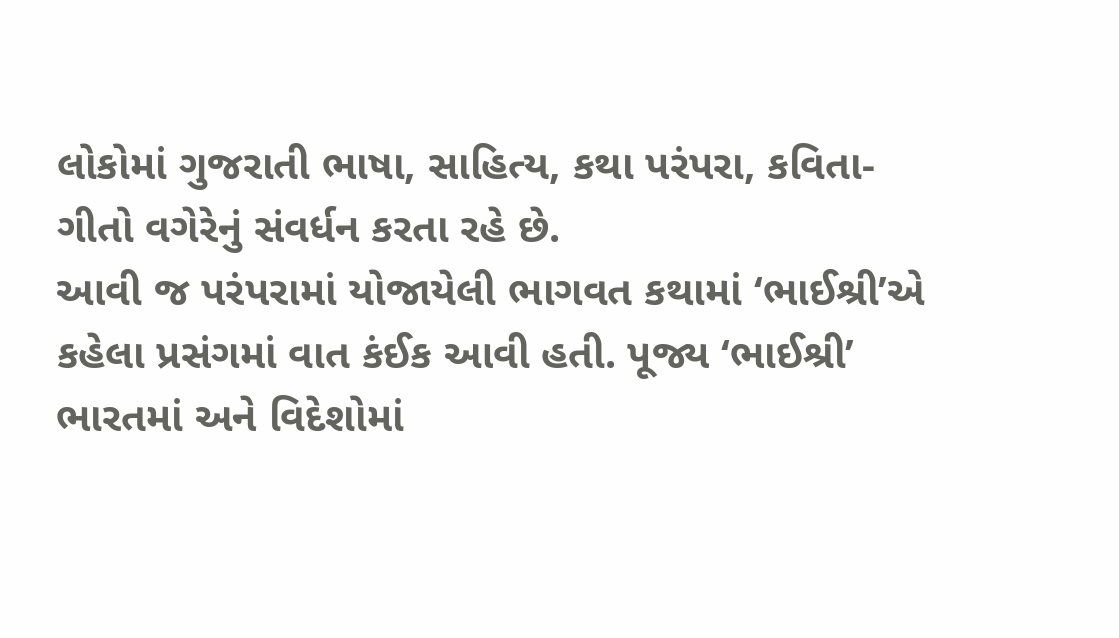લોકોમાં ગુજરાતી ભાષા, સાહિત્ય, કથા પરંપરા, કવિતા-ગીતો વગેરેનું સંવર્ધન કરતા રહે છે.
આવી જ પરંપરામાં યોજાયેલી ભાગવત કથામાં ‘ભાઈશ્રી’એ કહેલા પ્રસંગમાં વાત કંઈક આવી હતી. પૂજ્ય ‘ભાઈશ્રી’ ભારતમાં અને વિદેશોમાં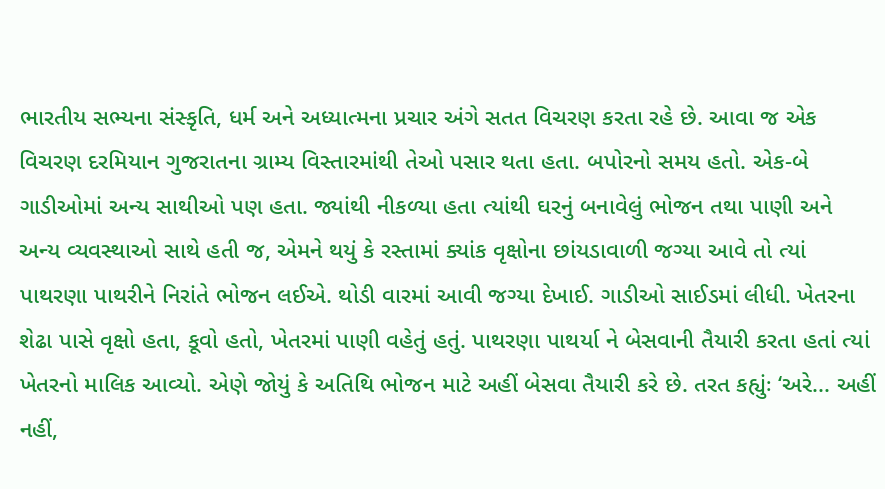ભારતીય સભ્યના સંસ્કૃતિ, ધર્મ અને અધ્યાત્મના પ્રચાર અંગે સતત વિચરણ કરતા રહે છે. આવા જ એક વિચરણ દરમિયાન ગુજરાતના ગ્રામ્ય વિસ્તારમાંથી તેઓ પસાર થતા હતા. બપોરનો સમય હતો. એક-બે ગાડીઓમાં અન્ય સાથીઓ પણ હતા. જ્યાંથી નીકળ્યા હતા ત્યાંથી ઘરનું બનાવેલું ભોજન તથા પાણી અને અન્ય વ્યવસ્થાઓ સાથે હતી જ, એમને થયું કે રસ્તામાં ક્યાંક વૃક્ષોના છાંયડાવાળી જગ્યા આવે તો ત્યાં પાથરણા પાથરીને નિરાંતે ભોજન લઈએ. થોડી વારમાં આવી જગ્યા દેખાઈ. ગાડીઓ સાઈડમાં લીધી. ખેતરના શેઢા પાસે વૃક્ષો હતા, કૂવો હતો, ખેતરમાં પાણી વહેતું હતું. પાથરણા પાથર્યા ને બેસવાની તૈયારી કરતા હતાં ત્યાં ખેતરનો માલિક આવ્યો. એણે જોયું કે અતિથિ ભોજન માટે અહીં બેસવા તૈયારી કરે છે. તરત કહ્યુંઃ ‘અરે... અહીં નહીં,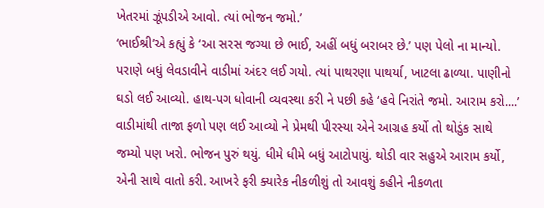ખેતરમાં ઝૂંપડીએ આવો. ત્યાં ભોજન જમો.’
‘ભાઈશ્રી’એ કહ્યું કે ‘આ સરસ જગ્યા છે ભાઈ, અહીં બધું બરાબર છે.’ પણ પેલો ના માન્યો. પરાણે બધું લેવડાવીને વાડીમાં અંદર લઈ ગયો. ત્યાં પાથરણા પાથર્યા, ખાટલા ઢાળ્યા. પાણીનો ઘડો લઈ આવ્યો. હાથ-પગ ધોવાની વ્યવસ્થા કરી ને પછી કહે ‘હવે નિરાંતે જમો. આરામ કરો....’
વાડીમાંથી તાજા ફળો પણ લઈ આવ્યો ને પ્રેમથી પીરસ્યા એને આગ્રહ કર્યો તો થોડુંક સાથે જમ્યો પણ ખરો. ભોજન પુરું થયું. ધીમે ધીમે બધું આટોપાયું. થોડી વાર સહુએ આરામ કર્યો, એની સાથે વાતો કરી. આખરે ફરી ક્યારેક નીકળીશું તો આવશું કહીને નીકળતા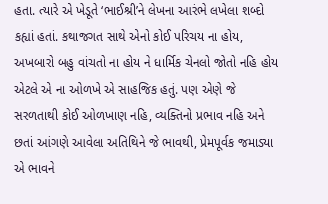હતા. ત્યારે એ ખેડૂતે ‘ભાઈશ્રી’ને લેખના આરંભે લખેલા શબ્દો કહ્યાં હતાં. કથાજગત સાથે એનો કોઈ પરિચય ના હોય, અખબારો બહુ વાંચતો ના હોય ને ધાર્મિક ચેનલો જોતો નહિ હોય એટલે એ ના ઓળખે એ સાહજિક હતું. પણ એણે જે સરળતાથી કોઈ ઓળખાણ નહિ, વ્યક્તિનો પ્રભાવ નહિ અને છતાં આંગણે આવેલા અતિથિને જે ભાવથી, પ્રેમપૂર્વક જમાડ્યા એ ભાવને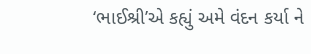‘ભાઈશ્રી’એ કહ્યું અમે વંદન કર્યા ને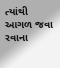ત્યાંથી આગળ જવા રવાના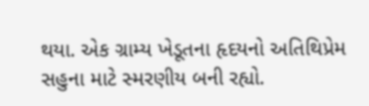થયા. એક ગ્રામ્ય ખેડૂતના હૃદયનો અતિથિપ્રેમ સહુના માટે સ્મરણીય બની રહ્યો.